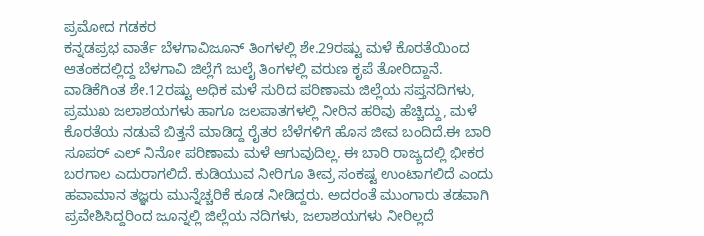ಪ್ರಮೋದ ಗಡಕರ
ಕನ್ನಡಪ್ರಭ ವಾರ್ತೆ ಬೆಳಗಾವಿಜೂನ್ ತಿಂಗಳಲ್ಲಿ ಶೇ.29ರಷ್ಟು ಮಳೆ ಕೊರತೆಯಿಂದ ಆತಂಕದಲ್ಲಿದ್ದ ಬೆಳಗಾವಿ ಜಿಲ್ಲೆಗೆ ಜುಲೈ ತಿಂಗಳಲ್ಲಿ ವರುಣ ಕೃಪೆ ತೋರಿದ್ದಾನೆ. ವಾಡಿಕೆಗಿಂತ ಶೇ.12ರಷ್ಟು ಅಧಿಕ ಮಳೆ ಸುರಿದ ಪರಿಣಾಮ ಜಿಲ್ಲೆಯ ಸಪ್ತನದಿಗಳು, ಪ್ರಮುಖ ಜಲಾಶಯಗಳು ಹಾಗೂ ಜಲಪಾತಗಳಲ್ಲಿ ನೀರಿನ ಹರಿವು ಹೆಚ್ಚಿದ್ದು, ಮಳೆ ಕೊರತೆಯ ನಡುವೆ ಬಿತ್ತನೆ ಮಾಡಿದ್ದ ರೈತರ ಬೆಳೆಗಳಿಗೆ ಹೊಸ ಜೀವ ಬಂದಿದೆ.ಈ ಬಾರಿ ಸೂಪರ್ ಎಲ್ ನಿನೋ ಪರಿಣಾಮ ಮಳೆ ಆಗುವುದಿಲ್ಲ. ಈ ಬಾರಿ ರಾಜ್ಯದಲ್ಲಿ ಭೀಕರ ಬರಗಾಲ ಎದುರಾಗಲಿದೆ. ಕುಡಿಯುವ ನೀರಿಗೂ ತೀವ್ರ ಸಂಕಷ್ಟ ಉಂಟಾಗಲಿದೆ ಎಂದು ಹವಾಮಾನ ತಜ್ಞರು ಮುನ್ನೆಚ್ಚರಿಕೆ ಕೂಡ ನೀಡಿದ್ದರು. ಅದರಂತೆ ಮುಂಗಾರು ತಡವಾಗಿ ಪ್ರವೇಶಿಸಿದ್ದರಿಂದ ಜೂನ್ನಲ್ಲಿ ಜಿಲ್ಲೆಯ ನದಿಗಳು, ಜಲಾಶಯಗಳು ನೀರಿಲ್ಲದೆ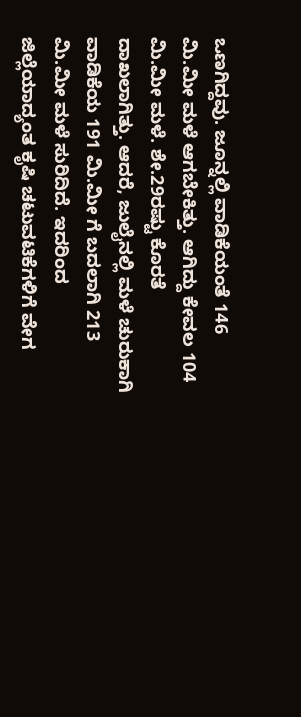ಒಣಗಿದ್ದವು. ಜೂನ್ನಲ್ಲಿ ವಾಡಿಕೆಯಂತೆ 146 ಮಿ.ಮೀ ಮಳೆ ಆಗಬೇಕಿತ್ತು. ಆಗಿದ್ದು ಕೇವಲ 104 ಮಿ.ಮೀ ಮಳೆ. ಶೇ.29ರಷ್ಟು ಕೊರತೆ ದಾಖಲಾಗಿತ್ತು. ಆದರೆ, ಜುಲೈನಲ್ಲಿ ಮಳೆ ಚುರುಕಾಗಿ ವಾಡಿಕೆಯ 191 ಮಿ.ಮೀ ಗೆ ಬದಲಾಗಿ 213 ಮಿ.ಮೀ ಮಳೆ ಸುರಿದಿದೆ. ಇದರಿಂದ ಜಿಲ್ಲೆಯಾದ್ಯಂತ ಕೃಷಿ ಚಟುವಟಿಕೆಗಳಿಗೆ ವೇಗ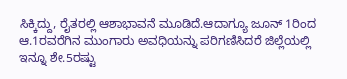ಸಿಕ್ಕಿದ್ದು, ರೈತರಲ್ಲಿ ಆಶಾಭಾವನೆ ಮೂಡಿದೆ.ಆದಾಗ್ಯೂ ಜೂನ್ 1ರಿಂದ ಆ.1ರವರೆಗಿನ ಮುಂಗಾರು ಅವಧಿಯನ್ನು ಪರಿಗಣಿಸಿದರೆ ಜಿಲ್ಲೆಯಲ್ಲಿ ಇನ್ನೂ ಶೇ.5ರಷ್ಟು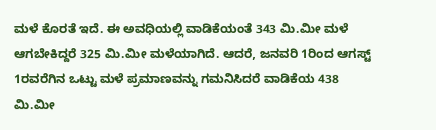ಮಳೆ ಕೊರತೆ ಇದೆ. ಈ ಅವಧಿಯಲ್ಲಿ ವಾಡಿಕೆಯಂತೆ 343 ಮಿ.ಮೀ ಮಳೆ ಆಗಬೇಕಿದ್ದರೆ 325 ಮಿ.ಮೀ ಮಳೆಯಾಗಿದೆ. ಆದರೆ, ಜನವರಿ 1ರಿಂದ ಆಗಸ್ಟ್ 1ರವರೆಗಿನ ಒಟ್ಟು ಮಳೆ ಪ್ರಮಾಣವನ್ನು ಗಮನಿಸಿದರೆ ವಾಡಿಕೆಯ 438 ಮಿ.ಮೀ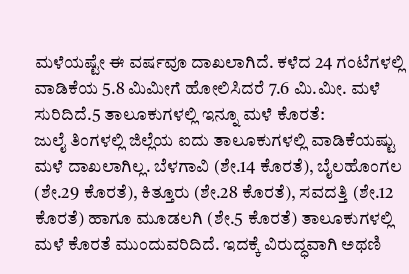ಮಳೆಯಷ್ಟೇ ಈ ವರ್ಷವೂ ದಾಖಲಾಗಿದೆ. ಕಳೆದ 24 ಗಂಟೆಗಳಲ್ಲಿ ವಾಡಿಕೆಯ 5.8 ಮಿಮೀಗೆ ಹೋಲಿಸಿದರೆ 7.6 ಮಿ.ಮೀ. ಮಳೆ ಸುರಿದಿದೆ.5 ತಾಲೂಕುಗಳಲ್ಲಿ ಇನ್ನೂ ಮಳೆ ಕೊರತೆ:
ಜುಲೈ ತಿಂಗಳಲ್ಲಿ ಜಿಲ್ಲೆಯ ಐದು ತಾಲೂಕುಗಳಲ್ಲಿ ವಾಡಿಕೆಯಷ್ಟು ಮಳೆ ದಾಖಲಾಗಿಲ್ಲ. ಬೆಳಗಾವಿ (ಶೇ.14 ಕೊರತೆ), ಬೈಲಹೊಂಗಲ (ಶೇ.29 ಕೊರತೆ), ಕಿತ್ತೂರು (ಶೇ.28 ಕೊರತೆ), ಸವದತ್ತಿ (ಶೇ.12 ಕೊರತೆ) ಹಾಗೂ ಮೂಡಲಗಿ (ಶೇ.5 ಕೊರತೆ) ತಾಲೂಕುಗಳಲ್ಲಿ ಮಳೆ ಕೊರತೆ ಮುಂದುವರಿದಿದೆ. ಇದಕ್ಕೆ ವಿರುದ್ಧವಾಗಿ ಅಥಣಿ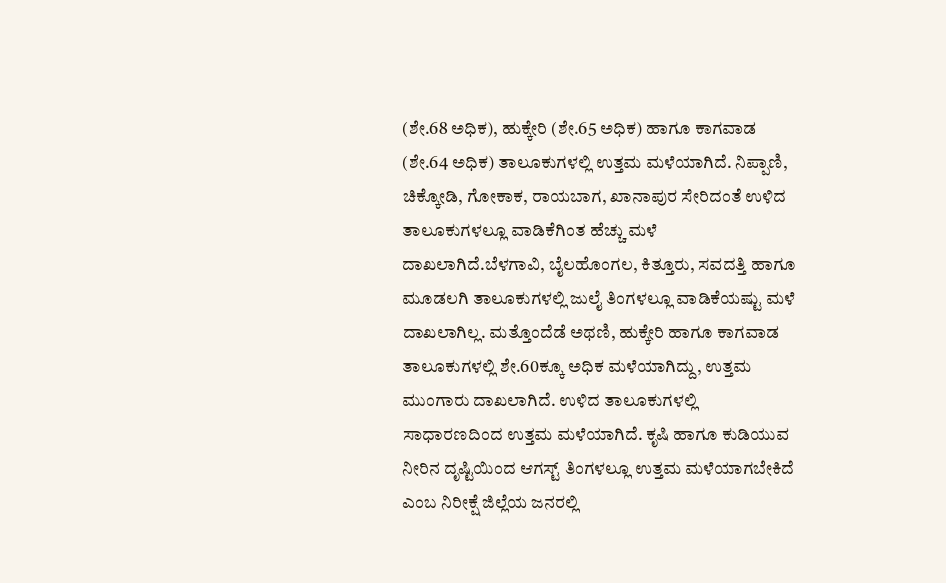(ಶೇ.68 ಅಧಿಕ), ಹುಕ್ಕೇರಿ (ಶೇ.65 ಅಧಿಕ) ಹಾಗೂ ಕಾಗವಾಡ (ಶೇ.64 ಅಧಿಕ) ತಾಲೂಕುಗಳಲ್ಲಿ ಉತ್ತಮ ಮಳೆಯಾಗಿದೆ. ನಿಪ್ಪಾಣಿ, ಚಿಕ್ಕೋಡಿ, ಗೋಕಾಕ, ರಾಯಬಾಗ, ಖಾನಾಪುರ ಸೇರಿದಂತೆ ಉಳಿದ ತಾಲೂಕುಗಳಲ್ಲೂ ವಾಡಿಕೆಗಿಂತ ಹೆಚ್ಚು ಮಳೆ ದಾಖಲಾಗಿದೆ.ಬೆಳಗಾವಿ, ಬೈಲಹೊಂಗಲ, ಕಿತ್ತೂರು, ಸವದತ್ತಿ ಹಾಗೂ ಮೂಡಲಗಿ ತಾಲೂಕುಗಳಲ್ಲಿ ಜುಲೈ ತಿಂಗಳಲ್ಲೂ ವಾಡಿಕೆಯಷ್ಟು ಮಳೆ ದಾಖಲಾಗಿಲ್ಲ. ಮತ್ತೊಂದೆಡೆ ಅಥಣಿ, ಹುಕ್ಕೇರಿ ಹಾಗೂ ಕಾಗವಾಡ ತಾಲೂಕುಗಳಲ್ಲಿ ಶೇ.60ಕ್ಕೂ ಅಧಿಕ ಮಳೆಯಾಗಿದ್ದು, ಉತ್ತಮ ಮುಂಗಾರು ದಾಖಲಾಗಿದೆ. ಉಳಿದ ತಾಲೂಕುಗಳಲ್ಲಿ ಸಾಧಾರಣದಿಂದ ಉತ್ತಮ ಮಳೆಯಾಗಿದೆ. ಕೃಷಿ ಹಾಗೂ ಕುಡಿಯುವ ನೀರಿನ ದೃಷ್ಟಿಯಿಂದ ಆಗಸ್ಟ್ ತಿಂಗಳಲ್ಲೂ ಉತ್ತಮ ಮಳೆಯಾಗಬೇಕಿದೆ ಎಂಬ ನಿರೀಕ್ಷೆ ಜಿಲ್ಲೆಯ ಜನರಲ್ಲಿ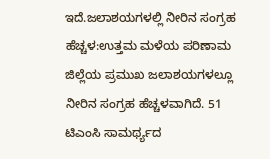ಇದೆ.ಜಲಾಶಯಗಳಲ್ಲಿ ನೀರಿನ ಸಂಗ್ರಹ ಹೆಚ್ಚಳ:ಉತ್ತಮ ಮಳೆಯ ಪರಿಣಾಮ ಜಿಲ್ಲೆಯ ಪ್ರಮುಖ ಜಲಾಶಯಗಳಲ್ಲೂ ನೀರಿನ ಸಂಗ್ರಹ ಹೆಚ್ಚಳವಾಗಿದೆ. 51 ಟಿಎಂಸಿ ಸಾಮರ್ಥ್ಯದ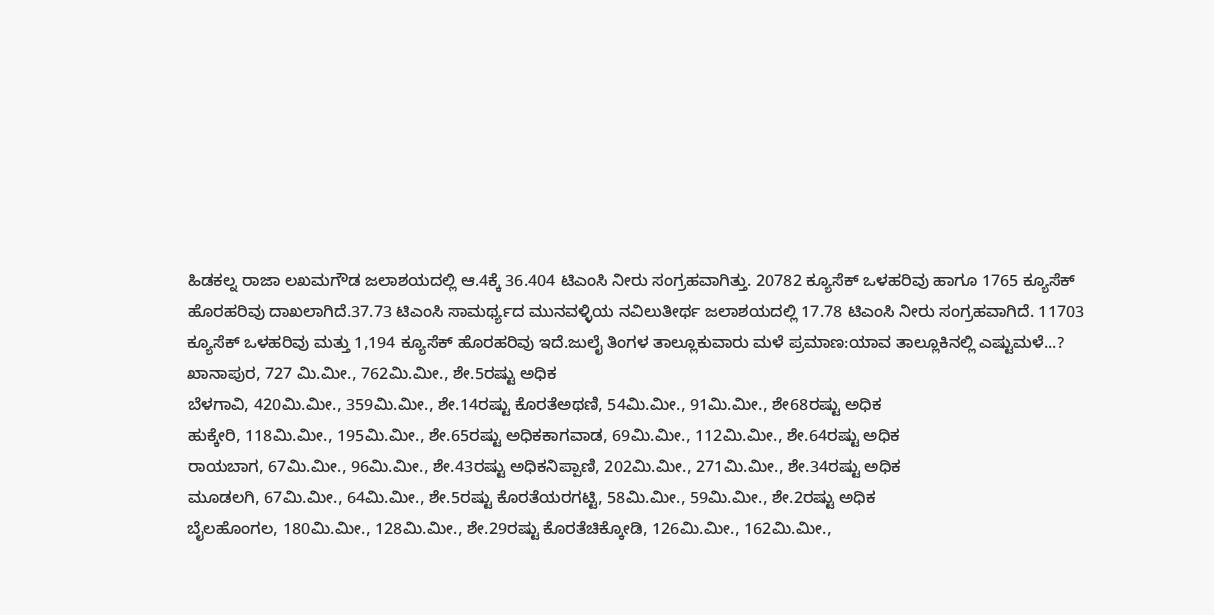ಹಿಡಕಲ್ನ ರಾಜಾ ಲಖಮಗೌಡ ಜಲಾಶಯದಲ್ಲಿ ಆ.4ಕ್ಕೆ 36.404 ಟಿಎಂಸಿ ನೀರು ಸಂಗ್ರಹವಾಗಿತ್ತು. 20782 ಕ್ಯೂಸೆಕ್ ಒಳಹರಿವು ಹಾಗೂ 1765 ಕ್ಯೂಸೆಕ್ ಹೊರಹರಿವು ದಾಖಲಾಗಿದೆ.37.73 ಟಿಎಂಸಿ ಸಾಮರ್ಥ್ಯದ ಮುನವಳ್ಳಿಯ ನವಿಲುತೀರ್ಥ ಜಲಾಶಯದಲ್ಲಿ 17.78 ಟಿಎಂಸಿ ನೀರು ಸಂಗ್ರಹವಾಗಿದೆ. 11703 ಕ್ಯೂಸೆಕ್ ಒಳಹರಿವು ಮತ್ತು 1,194 ಕ್ಯೂಸೆಕ್ ಹೊರಹರಿವು ಇದೆ.ಜುಲೈ ತಿಂಗಳ ತಾಲ್ಲೂಕುವಾರು ಮಳೆ ಪ್ರಮಾಣ:ಯಾವ ತಾಲ್ಲೂಕಿನಲ್ಲಿ ಎಷ್ಟುಮಳೆ...?
ಖಾನಾಪುರ, 727 ಮಿ.ಮೀ., 762ಮಿ.ಮೀ., ಶೇ.5ರಷ್ಟು ಅಧಿಕ
ಬೆಳಗಾವಿ, 420ಮಿ.ಮೀ., 359ಮಿ.ಮೀ., ಶೇ.14ರಷ್ಟು ಕೊರತೆಅಥಣಿ, 54ಮಿ.ಮೀ., 91ಮಿ.ಮೀ., ಶೇ68ರಷ್ಟು ಅಧಿಕ
ಹುಕ್ಕೇರಿ, 118ಮಿ.ಮೀ., 195ಮಿ.ಮೀ., ಶೇ.65ರಷ್ಟು ಅಧಿಕಕಾಗವಾಡ, 69ಮಿ.ಮೀ., 112ಮಿ.ಮೀ., ಶೇ.64ರಷ್ಟು ಅಧಿಕ
ರಾಯಬಾಗ, 67ಮಿ.ಮೀ., 96ಮಿ.ಮೀ., ಶೇ.43ರಷ್ಟು ಅಧಿಕನಿಪ್ಪಾಣಿ, 202ಮಿ.ಮೀ., 271ಮಿ.ಮೀ., ಶೇ.34ರಷ್ಟು ಅಧಿಕ
ಮೂಡಲಗಿ, 67ಮಿ.ಮೀ., 64ಮಿ.ಮೀ., ಶೇ.5ರಷ್ಟು ಕೊರತೆಯರಗಟ್ಟಿ, 58ಮಿ.ಮೀ., 59ಮಿ.ಮೀ., ಶೇ.2ರಷ್ಟು ಅಧಿಕ
ಬೈಲಹೊಂಗಲ, 180ಮಿ.ಮೀ., 128ಮಿ.ಮೀ., ಶೇ.29ರಷ್ಟು ಕೊರತೆಚಿಕ್ಕೋಡಿ, 126ಮಿ.ಮೀ., 162ಮಿ.ಮೀ.,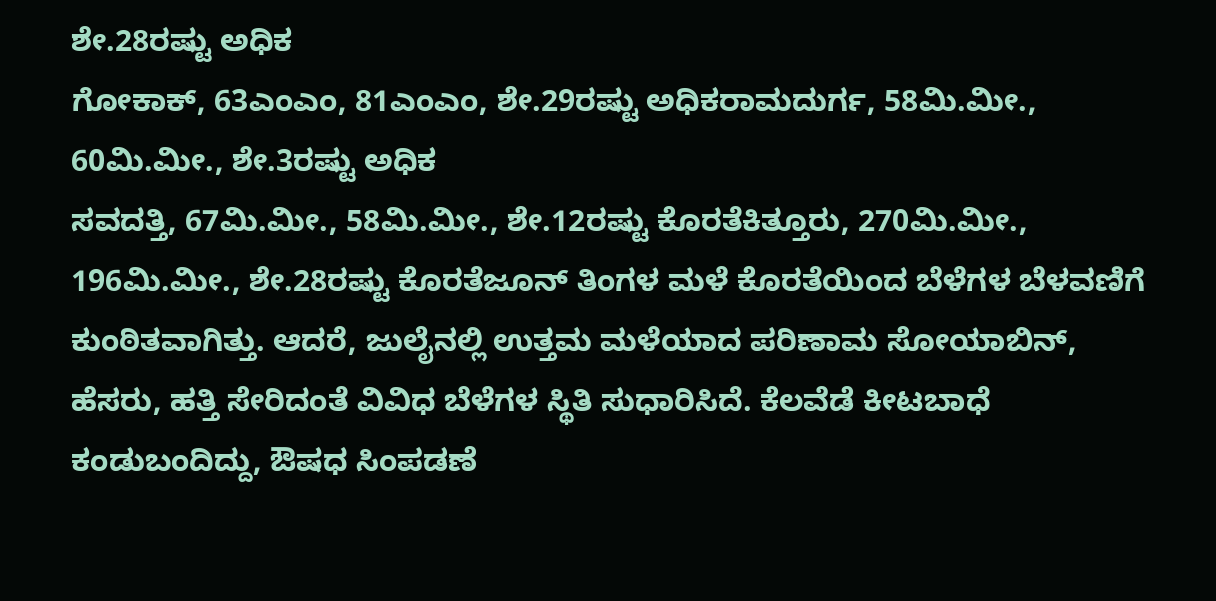ಶೇ.28ರಷ್ಟು ಅಧಿಕ
ಗೋಕಾಕ್, 63ಎಂಎಂ, 81ಎಂಎಂ, ಶೇ.29ರಷ್ಟು ಅಧಿಕರಾಮದುರ್ಗ, 58ಮಿ.ಮೀ., 60ಮಿ.ಮೀ., ಶೇ.3ರಷ್ಟು ಅಧಿಕ
ಸವದತ್ತಿ, 67ಮಿ.ಮೀ., 58ಮಿ.ಮೀ., ಶೇ.12ರಷ್ಟು ಕೊರತೆಕಿತ್ತೂರು, 270ಮಿ.ಮೀ., 196ಮಿ.ಮೀ., ಶೇ.28ರಷ್ಟು ಕೊರತೆಜೂನ್ ತಿಂಗಳ ಮಳೆ ಕೊರತೆಯಿಂದ ಬೆಳೆಗಳ ಬೆಳವಣಿಗೆ ಕುಂಠಿತವಾಗಿತ್ತು. ಆದರೆ, ಜುಲೈನಲ್ಲಿ ಉತ್ತಮ ಮಳೆಯಾದ ಪರಿಣಾಮ ಸೋಯಾಬಿನ್, ಹೆಸರು, ಹತ್ತಿ ಸೇರಿದಂತೆ ವಿವಿಧ ಬೆಳೆಗಳ ಸ್ಥಿತಿ ಸುಧಾರಿಸಿದೆ. ಕೆಲವೆಡೆ ಕೀಟಬಾಧೆ ಕಂಡುಬಂದಿದ್ದು, ಔಷಧ ಸಿಂಪಡಣೆ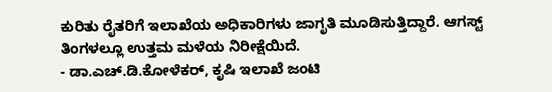ಕುರಿತು ರೈತರಿಗೆ ಇಲಾಖೆಯ ಅಧಿಕಾರಿಗಳು ಜಾಗೃತಿ ಮೂಡಿಸುತ್ತಿದ್ದಾರೆ. ಆಗಸ್ಟ್ ತಿಂಗಳಲ್ಲೂ ಉತ್ತಮ ಮಳೆಯ ನಿರೀಕ್ಷೆಯಿದೆ.
- ಡಾ.ಎಚ್.ಡಿ.ಕೋಳೆಕರ್, ಕೃಷಿ ಇಲಾಖೆ ಜಂಟಿ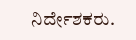ನಿರ್ದೇಶಕರು.